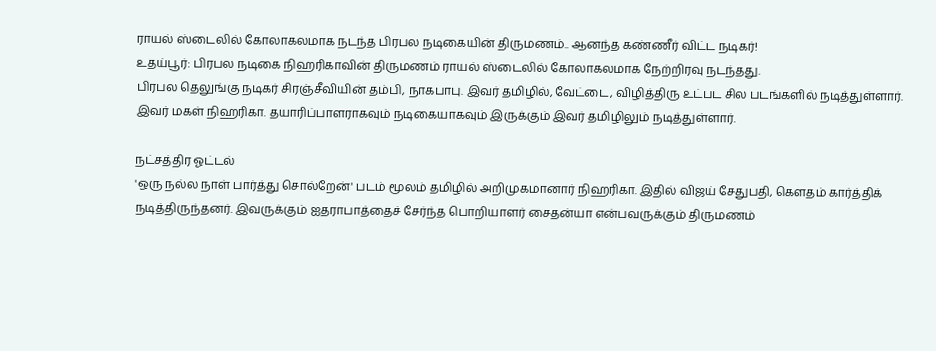ராயல் ஸ்டைலில் கோலாகலமாக நடந்த பிரபல நடிகையின் திருமணம்.. ஆனந்த கண்ணீர் விட்ட நடிகர்!
உதய்பூர்: பிரபல நடிகை நிஹரிகாவின் திருமணம் ராயல் ஸ்டைலில் கோலாகலமாக நேற்றிரவு நடந்தது.
பிரபல தெலுங்கு நடிகர் சிரஞ்சீவியின் தம்பி, நாகபாபு. இவர் தமிழில், வேட்டை, விழித்திரு உட்பட சில படங்களில் நடித்துள்ளார்.
இவர் மகள் நிஹரிகா. தயாரிப்பாளராகவும் நடிகையாகவும் இருக்கும் இவர் தமிழிலும் நடித்துள்ளார்.

நட்சத்திர ஓட்டல்
'ஒரு நல்ல நாள் பார்த்து சொல்றேன்' படம் மூலம் தமிழில் அறிமுகமானார் நிஹரிகா. இதில் விஜய் சேதுபதி, கெளதம் கார்த்திக் நடித்திருந்தனர். இவருக்கும் ஐதராபாத்தைச் சேர்ந்த பொறியாளர் சைதன்யா என்பவருக்கும் திருமணம்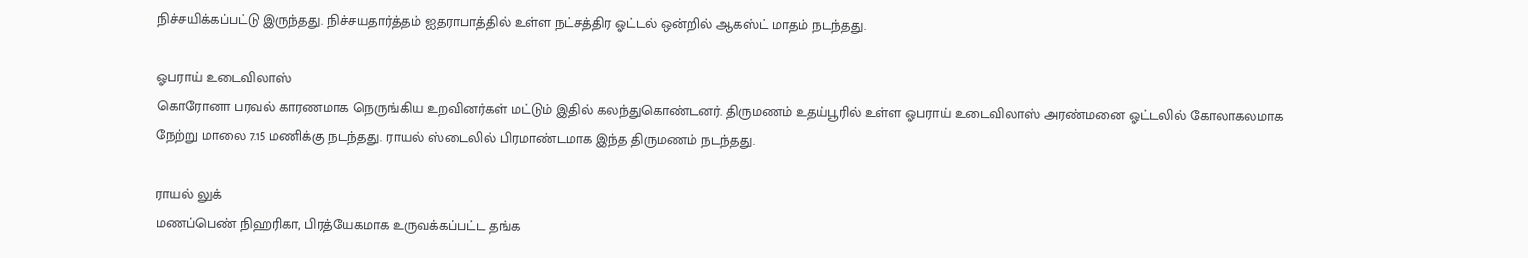நிச்சயிக்கப்பட்டு இருந்தது. நிச்சயதார்த்தம் ஐதராபாத்தில் உள்ள நட்சத்திர ஓட்டல் ஒன்றில் ஆகஸ்ட் மாதம் நடந்தது.

ஓபராய் உடைவிலாஸ்
கொரோனா பரவல் காரணமாக நெருங்கிய உறவினர்கள் மட்டும் இதில் கலந்துகொண்டனர். திருமணம் உதய்பூரில் உள்ள ஓபராய் உடைவிலாஸ் அரண்மனை ஓட்டலில் கோலாகலமாக நேற்று மாலை 7.15 மணிக்கு நடந்தது. ராயல் ஸ்டைலில் பிரமாண்டமாக இந்த திருமணம் நடந்தது.

ராயல் லுக்
மணப்பெண் நிஹரிகா, பிரத்யேகமாக உருவக்கப்பட்ட தங்க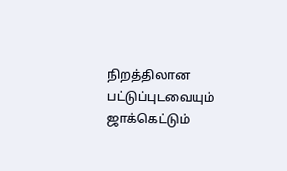நிறத்திலான பட்டுப்புடவையும் ஜாக்கெட்டும்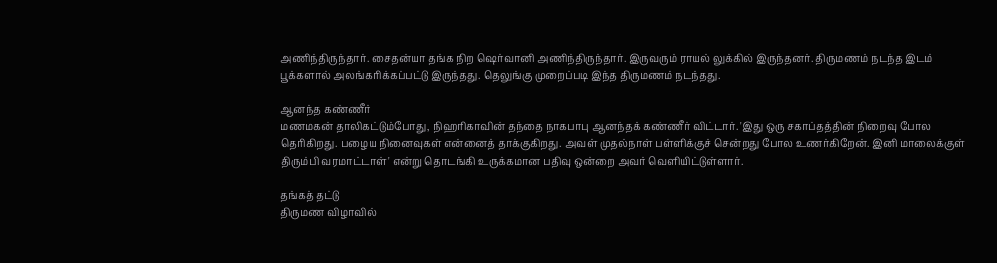அணிந்திருந்தார். சைதன்யா தங்க நிற ஷெர்வானி அணிந்திருந்தார். இருவரும் ராயல் லுக்கில் இருந்தனர். திருமணம் நடந்த இடம் பூக்களால் அலங்கரிக்கப்பட்டு இருந்தது. தெலுங்கு முறைப்படி இந்த திருமணம் நடந்தது.

ஆனந்த கண்ணீர்
மணமகன் தாலிகட்டும்போது, நிஹரிகாவின் தந்தை நாகபாபு ஆனந்தக் கண்ணீர் விட்டார். 'இது ஒரு சகாப்தத்தின் நிறைவு போல தெரிகிறது. பழைய நினைவுகள் என்னைத் தாக்குகிறது. அவள் முதல்நாள் பள்ளிக்குச் சென்றது போல உணர்கிறேன். இனி மாலைக்குள் திரும்பி வரமாட்டாள்' என்று தொடங்கி உருக்கமான பதிவு ஒன்றை அவர் வெளியிட்டுள்ளார்.

தங்கத் தட்டு
திருமண விழாவில்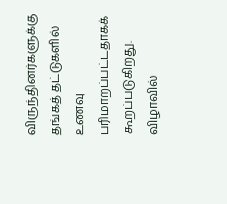விருந்தினர்களுக்கு தங்கத் தட்டுகளில் உணவு பரிமாறப்பட்டதாகக் கூறப்படுகிறது. விழாவில்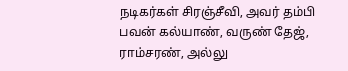நடிகர்கள் சிரஞ்சீவி, அவர் தம்பி பவன் கல்யாண், வருண் தேஜ், ராம்சரண், அல்லு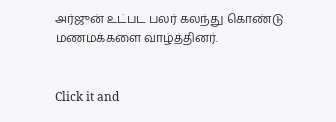அர்ஜுன் உட்பட பலர் கலந்து கொண்டு மணமக்களை வாழ்த்தினர்.


Click it and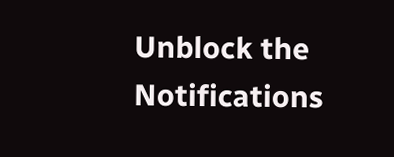Unblock the Notifications